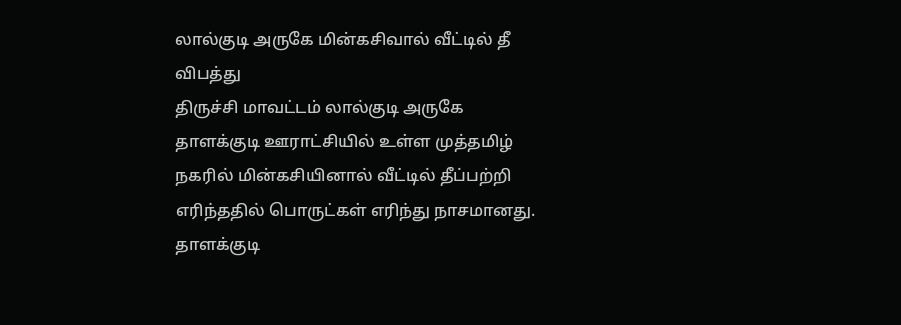லால்குடி அருகே மின்கசிவால் வீட்டில் தீ விபத்து
திருச்சி மாவட்டம் லால்குடி அருகே தாளக்குடி ஊராட்சியில் உள்ள முத்தமிழ் நகரில் மின்கசியினால் வீட்டில் தீப்பற்றி எரிந்ததில் பொருட்கள் எரிந்து நாசமானது.
தாளக்குடி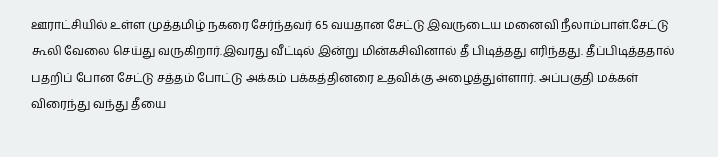ஊராட்சியில் உள்ள முத்தமிழ் நகரை சேர்ந்தவர் 65 வயதான சேட்டு இவருடைய மனைவி நீலாம்பாள்.சேட்டு கூலி வேலை செய்து வருகிறார்.இவரது வீட்டில் இன்று மின்கசிவினால் தீ பிடித்தது எரிந்தது. தீப்பிடித்ததால் பதறிப் போன சேட்டு சத்தம் போட்டு அக்கம் பக்கத்தினரை உதவிக்கு அழைத்துள்ளார். அப்பகுதி மக்கள் விரைந்து வந்து தீயை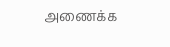அணைக்க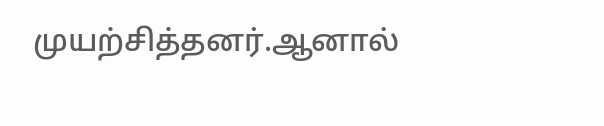முயற்சித்தனர்.ஆனால்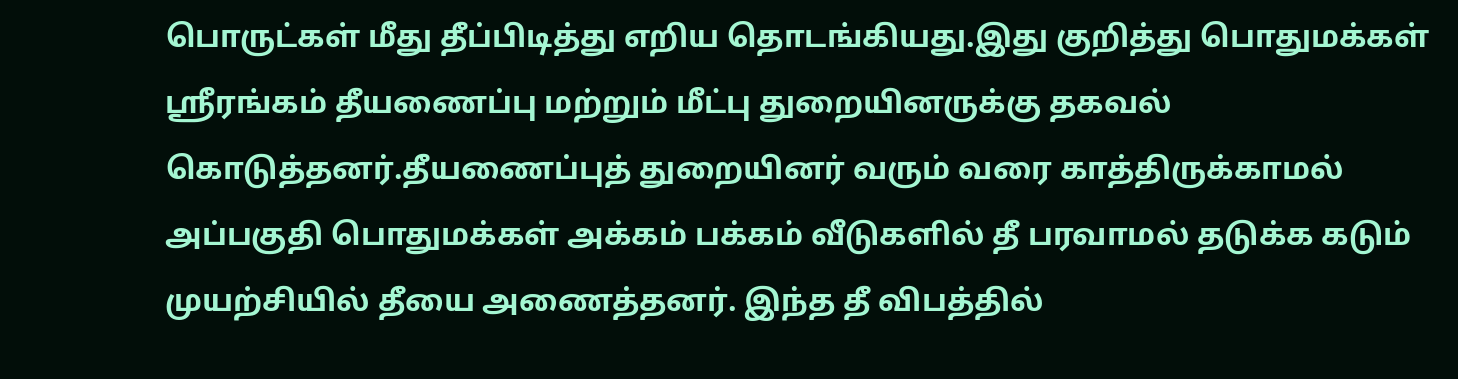பொருட்கள் மீது தீப்பிடித்து எறிய தொடங்கியது.இது குறித்து பொதுமக்கள் ஸ்ரீரங்கம் தீயணைப்பு மற்றும் மீட்பு துறையினருக்கு தகவல் கொடுத்தனர்.தீயணைப்புத் துறையினர் வரும் வரை காத்திருக்காமல் அப்பகுதி பொதுமக்கள் அக்கம் பக்கம் வீடுகளில் தீ பரவாமல் தடுக்க கடும் முயற்சியில் தீயை அணைத்தனர். இந்த தீ விபத்தில்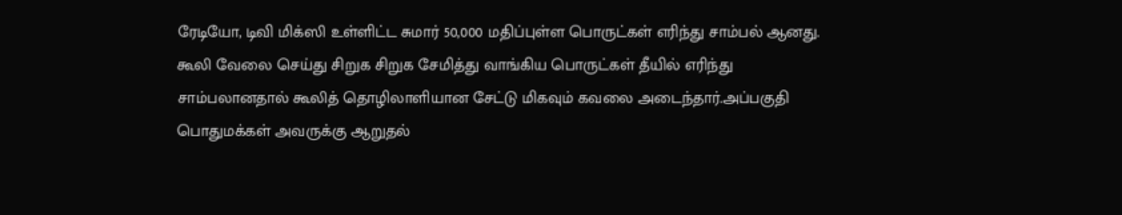ரேடியோ, டிவி மிக்ஸி உள்ளிட்ட சுமார் 50,000 மதிப்புள்ள பொருட்கள் எரிந்து சாம்பல் ஆனது. கூலி வேலை செய்து சிறுக சிறுக சேமித்து வாங்கிய பொருட்கள் தீயில் எரிந்து சாம்பலானதால் கூலித் தொழிலாளியான சேட்டு மிகவும் கவலை அடைந்தார்.அப்பகுதி பொதுமக்கள் அவருக்கு ஆறுதல்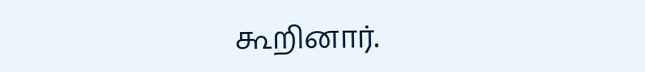கூறினார்.